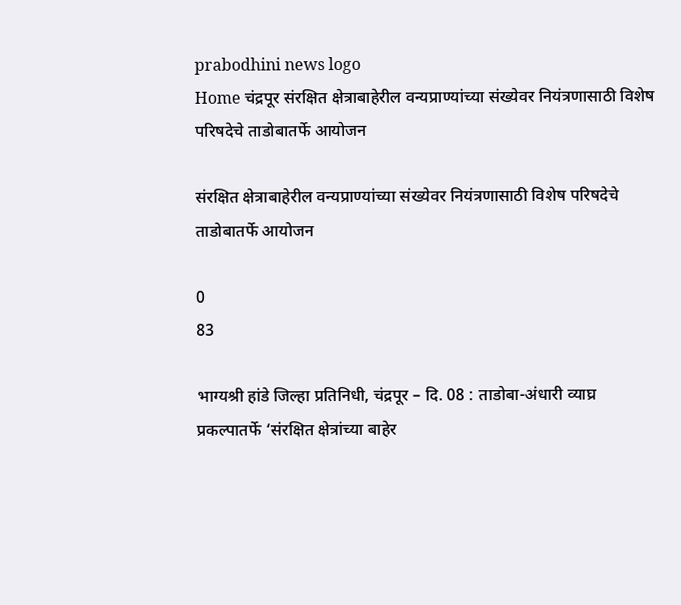prabodhini news logo
Home चंद्रपूर संरक्षित क्षेत्राबाहेरील वन्यप्राण्यांच्या संख्येवर नियंत्रणासाठी विशेष परिषदेचे ताडोबातर्फे आयोजन

संरक्षित क्षेत्राबाहेरील वन्यप्राण्यांच्या संख्येवर नियंत्रणासाठी विशेष परिषदेचे ताडोबातर्फे आयोजन

0
83

भाग्यश्री हांडे जिल्हा प्रतिनिधी, चंद्रपूर – दि. 08 : ताडोबा-अंधारी व्याघ्र प्रकल्पातर्फे ‘संरक्षित क्षेत्रांच्या बाहेर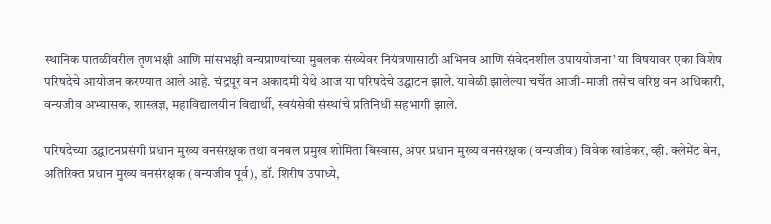स्थानिक पातळीवरील तृणभक्षी आणि मांसभक्षी वन्यप्राण्यांच्या मुबलक संख्येवर नियंत्रणासाठी अभिनव आणि संवेदनशील उपाययोजना’ या विषयावर एका विशेष परिषदेचे आयोजन करण्यात आले आहे. चंद्रपूर वन अकादमी येथे आज या परिषदेचे उद्घाटन झाले. यावेळी झालेल्या चर्चेत आजी-माजी तसेच वरिष्ठ वन अधिकारी, वन्यजीव अभ्यासक, शास्त्रज्ञ, महाविद्यालयीन विद्यार्थी, स्वयंसेवी संस्थांचे प्रतिनिधी सहभागी झाले.

परिषदेच्या उद्घाटनप्रसंगी प्रधान मुख्य वनसंरक्षक तथा वनबल प्रमुख शोमिता बिस्वास, अपर प्रधान मुख्य वनसंरक्षक (वन्यजीव) विवेक खांडेकर, व्ही. क्लेमेंट बेन, अतिरिक्त प्रधान मुख्य वनसंरक्षक (वन्यजीव पूर्व), डॉ. शिरीष उपाध्ये,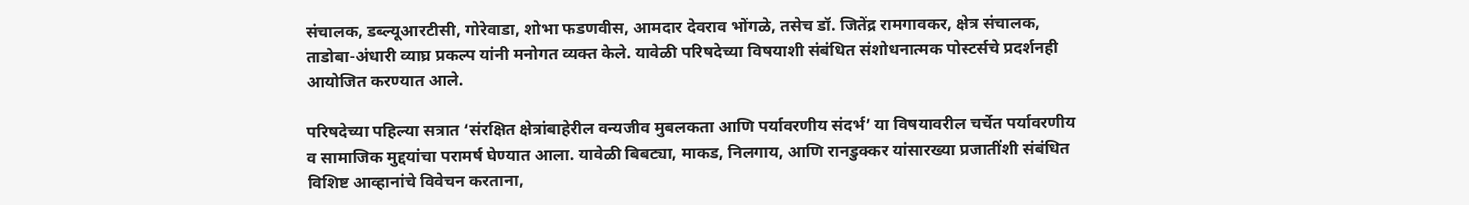संचालक, डब्ल्यूआरटीसी, गोरेवाडा, शोभा फडणवीस, आमदार देवराव भोंगळे, तसेच डॉ. जितेंद्र रामगावकर, क्षेत्र संचालक, ताडोबा-अंधारी व्याघ्र प्रकल्प यांनी मनोगत व्यक्त केले. यावेळी परिषदेच्या विषयाशी संबंधित संशोधनात्मक पोस्टर्सचे प्रदर्शनही आयोजित करण्यात आले.

परिषदेच्या पहिल्या सत्रात ‘संरक्षित क्षेत्रांबाहेरील वन्यजीव मुबलकता आणि पर्यावरणीय संदर्भ’ या विषयावरील चर्चेत पर्यावरणीय व सामाजिक मुद्दयांचा परामर्ष घेण्यात आला. यावेळी बिबट्या, माकड, निलगाय, आणि रानडुक्कर यांसारख्या प्रजातींशी संबंधित विशिष्ट आव्हानांचे विवेचन करताना,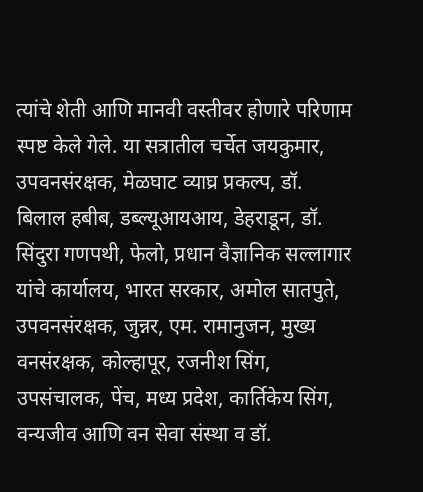त्यांचे शेती आणि मानवी वस्तीवर होणारे परिणाम स्पष्ट केले गेले. या सत्रातील चर्चेत जयकुमार, उपवनसंरक्षक, मेळघाट व्याघ्र प्रकल्प, डॉ. बिलाल हबीब, डब्ल्यूआयआय, डेहराडून, डॉ. सिंदुरा गणपथी, फेलो, प्रधान वैज्ञानिक सल्लागार यांचे कार्यालय, भारत सरकार, अमोल सातपुते, उपवनसंरक्षक, जुन्नर, एम. रामानुजन, मुख्य वनसंरक्षक, कोल्हापूर, रजनीश सिंग, उपसंचालक, पेंच, मध्य प्रदेश, कार्तिकेय सिंग, वन्यजीव आणि वन सेवा संस्था व डॉ.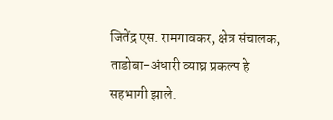जितेंद्र एस. रामगावकर, क्षेत्र संचालक, ताडोबा-अंधारी व्याघ्र प्रकल्प हे सहभागी झाले.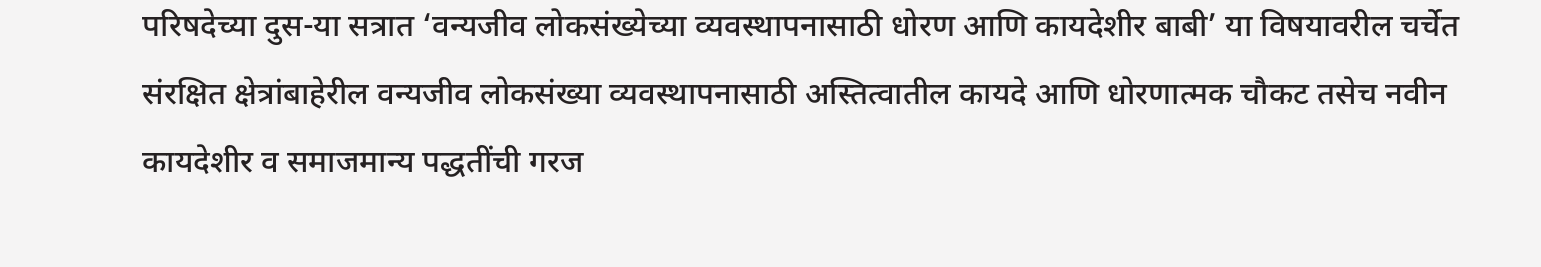परिषदेच्या दुस-या सत्रात ‘वन्यजीव लोकसंख्येच्या व्यवस्थापनासाठी धोरण आणि कायदेशीर बाबी’ या विषयावरील चर्चेत संरक्षित क्षेत्रांबाहेरील वन्यजीव लोकसंख्या व्यवस्थापनासाठी अस्तित्वातील कायदे आणि धोरणात्मक चौकट तसेच नवीन कायदेशीर व समाजमान्य पद्धतींची गरज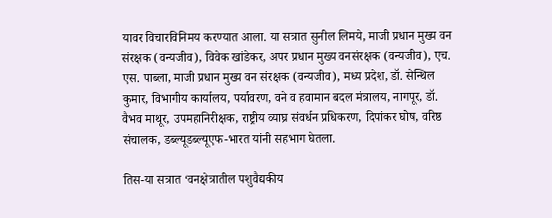यावर विचारविनिमय करण्यात आला. या सत्रात सुनील लिमये, माजी प्रधान मुख्य वन संरक्षक (वन्यजीव), विवेक खांडेकर, अपर प्रधान मुख्य वनसंरक्षक (वन्यजीव), एच. एस. पाब्ला, माजी प्रधान मुख्य वन संरक्षक (वन्यजीव), मध्य प्रदेश, डॉ. सेन्थिल कुमार, विभागीय कार्यालय, पर्यावरण, वने व हवामान बदल मंत्रालय, नागपूर, डॉ. वैभव माथूर, उपमहानिरीक्षक, राष्ट्रीय व्याघ्र संवर्धन प्रधिकरण, दिपांकर घोष, वरिष्ठ संचालक, डब्ल्यूडब्ल्यूएफ-भारत यांनी सहभाग घेतला.

तिस-या सत्रात ‘वनक्षेत्रातील पशुवैद्यकीय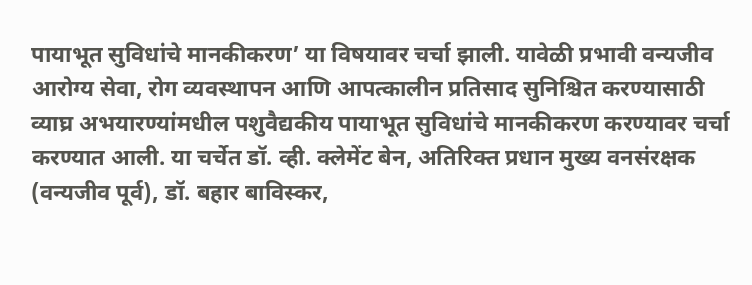पायाभूत सुविधांचे मानकीकरण’ या विषयावर चर्चा झाली. यावेळी प्रभावी वन्यजीव आरोग्य सेवा, रोग व्यवस्थापन आणि आपत्कालीन प्रतिसाद सुनिश्चित करण्यासाठी व्याघ्र अभयारण्यांमधील पशुवैद्यकीय पायाभूत सुविधांचे मानकीकरण करण्यावर चर्चा करण्यात आली. या चर्चेत डॉ. व्ही. क्लेमेंट बेन, अतिरिक्त प्रधान मुख्य वनसंरक्षक (वन्यजीव पूर्व), डॉ. बहार बाविस्कर,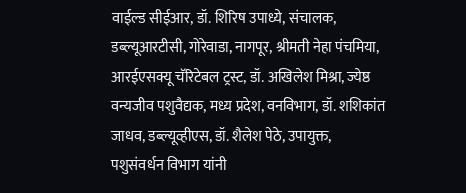वाईल्ड सीईआर, डॉ. शिरिष उपाध्ये, संचालक, डब्ल्यूआरटीसी, गोरेवाडा, नागपूर, श्रीमती नेहा पंचमिया, आरईएसक्यू चॅरिटेबल ट्रस्ट, डॉ. अखिलेश मिश्रा, ज्येष्ठ वन्यजीव पशुवैद्यक, मध्य प्रदेश, वनविभाग, डॉ. शशिकांत जाधव, डब्ल्यूव्हीएस, डॉ. शैलेश पेठे, उपायुक्त, पशुसंवर्धन विभाग यांनी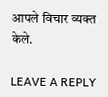आपले विचार व्यक्त केले.

LEAVE A REPLY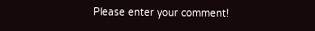Please enter your comment!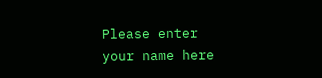Please enter your name here